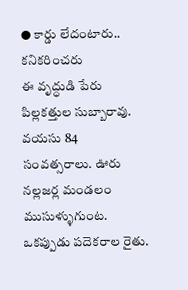● కార్డు లేదంటారు.. కనికరించరు
ఈ వృద్ధుడి పేరు పిల్లకత్తుల సుబ్బారావు. వయసు 84 సంవత్సరాలు. ఊరు నల్లజర్ల మండలం ముసుళ్ళుగుంట. ఒకప్పుడు పదెకరాల రైతు.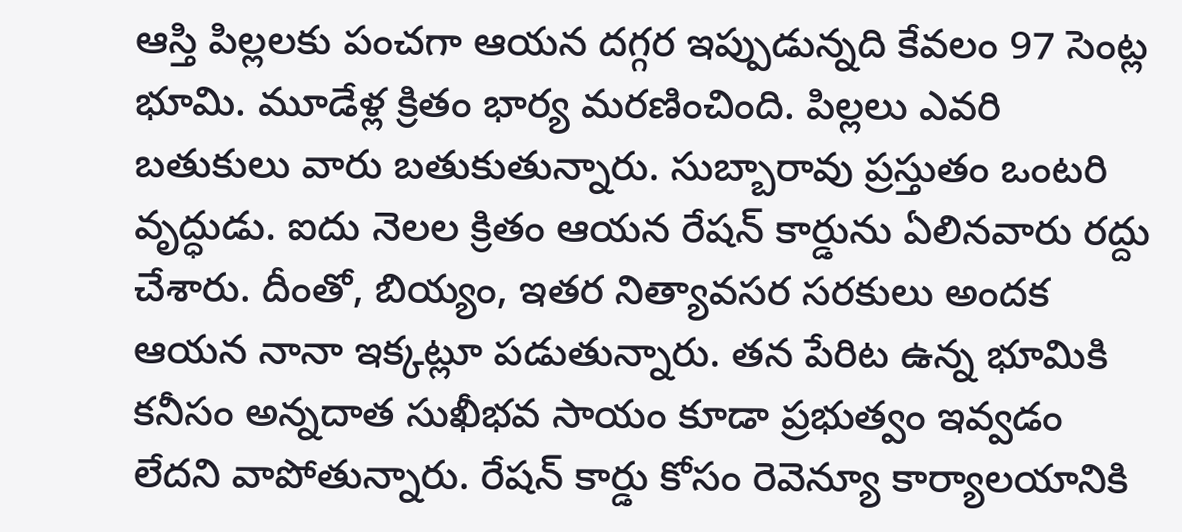ఆస్తి పిల్లలకు పంచగా ఆయన దగ్గర ఇప్పుడున్నది కేవలం 97 సెంట్ల భూమి. మూడేళ్ల క్రితం భార్య మరణించింది. పిల్లలు ఎవరి బతుకులు వారు బతుకుతున్నారు. సుబ్బారావు ప్రస్తుతం ఒంటరి వృద్ధుడు. ఐదు నెలల క్రితం ఆయన రేషన్ కార్డును ఏలినవారు రద్దు చేశారు. దీంతో, బియ్యం, ఇతర నిత్యావసర సరకులు అందక ఆయన నానా ఇక్కట్లూ పడుతున్నారు. తన పేరిట ఉన్న భూమికి కనీసం అన్నదాత సుఖీభవ సాయం కూడా ప్రభుత్వం ఇవ్వడం లేదని వాపోతున్నారు. రేషన్ కార్డు కోసం రెవెన్యూ కార్యాలయానికి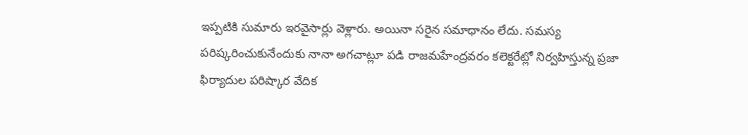ఇప్పటికి సుమారు ఇరవైసార్లు వెళ్లారు. అయినా సరైన సమాధానం లేదు. సమస్య పరిష్కరించుకునేందుకు నానా అగచాట్లూ పడి రాజమహేంద్రవరం కలెక్టరేట్లో నిర్వహిస్తున్న ప్రజా ఫిర్యాదుల పరిష్కార వేదిక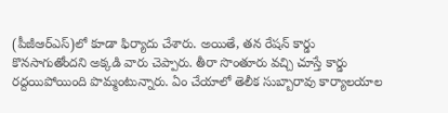(పీజీఆర్ఎస్)లో కూడా ఫిర్యాదు చేశారు. అయితే, తన రేషన్ కార్డు కొనసాగుతోందని అక్కడి వారు చెప్పారు. తీరా సొంతూరు వచ్చి చూస్తే కార్డు రద్దయిపోయింది పొమ్మంటున్నారు. ఏం చేయాలో తెలీక సుబ్బారావు కార్యాలయాల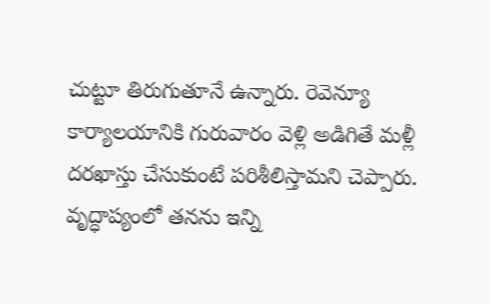చుట్టూ తిరుగుతూనే ఉన్నారు. రెవెన్యూ కార్యాలయానికి గురువారం వెళ్లి అడిగితే మళ్లీ దరఖాస్తు చేసుకుంటే పరిశీలిస్తామని చెప్పారు. వృద్ధాప్యంలో తనను ఇన్ని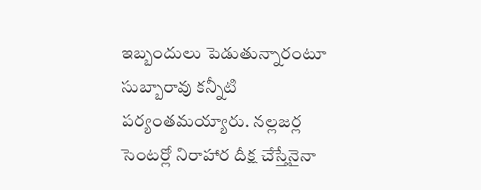ఇబ్బందులు పెడుతున్నారంటూ సుబ్బారావు కన్నీటి పర్యంతమయ్యారు. నల్లజర్ల సెంటర్లో నిరాహార దీక్ష చేస్తేనైనా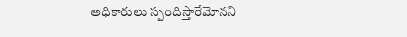అధికారులు స్పందిస్తారేమోనని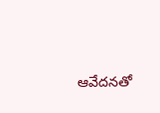ఆవేదనతో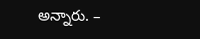అన్నారు. –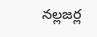నల్లజర్ల